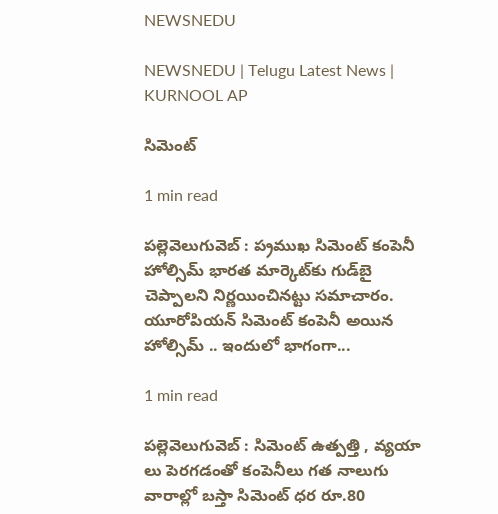NEWSNEDU

NEWSNEDU | Telugu Latest News | KURNOOL AP

సిమెంట్

1 min read

ప‌ల్లెవెలుగువెబ్ : ప‌్ర‌ముఖ సిమెంట్‌ కంపెనీ హోల్సిమ్‌ భారత మార్కెట్‌కు గుడ్‌బై చెప్పాలని నిర్ణయించినట్టు సమాచారం. యూరోపియన్‌ సిమెంట్‌ కంపెనీ అయిన హోల్సిమ్ .. ఇందులో భాగంగా...

1 min read

ప‌ల్లెవెలుగువెబ్ : సిమెంట్ ఉత్పత్తి , వ్యయా లు పెరగడంతో కంపెనీలు గత నాలుగు వారాల్లో బస్తా సిమెంట్‌ ధర రూ.80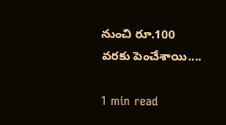నుంచి రూ.100 వరకు పెంచేశాయి....

1 min read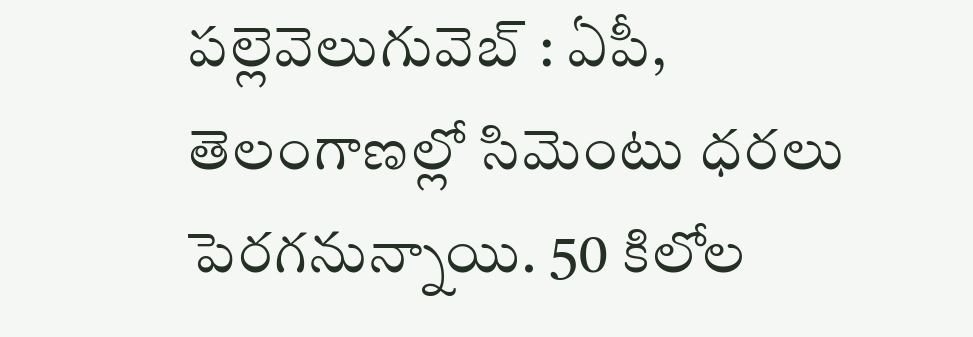ప‌ల్లెవెలుగువెబ్ : ఏపీ, తెలంగాణ‌ల్లో సిమెంటు ధ‌ర‌లు పెర‌గ‌నున్నాయి. 50 కిలోల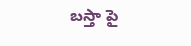బ‌స్తా పై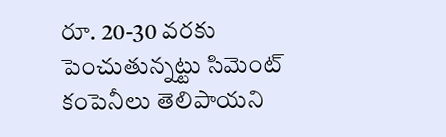రూ. 20-30 వ‌ర‌కు పెంచుతున్న‌ట్టు సిమెంట్ కంపెనీలు తెలిపాయ‌ని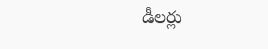డీల‌ర్లు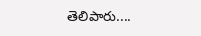తెలిపారు....